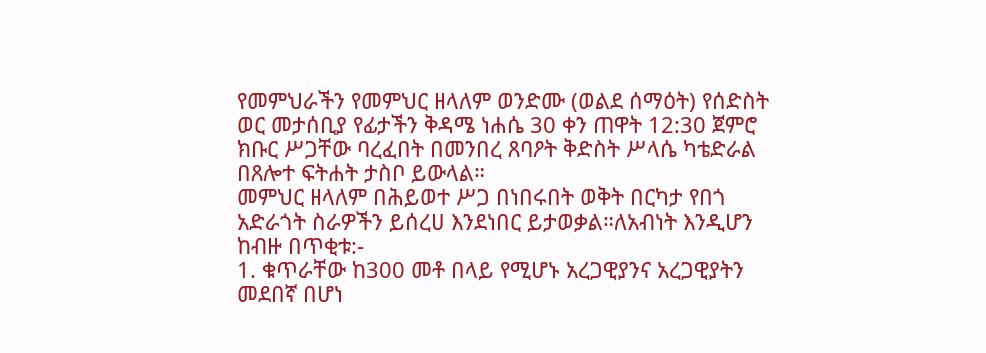የመምህራችን የመምህር ዘላለም ወንድሙ (ወልደ ሰማዕት) የሰድስት ወር መታሰቢያ የፊታችን ቅዳሜ ነሐሴ 30 ቀን ጠዋት 12:30 ጀምሮ ክቡር ሥጋቸው ባረፈበት በመንበረ ጸባዖት ቅድስት ሥላሴ ካቴድራል በጸሎተ ፍትሐት ታስቦ ይውላል።
መምህር ዘላለም በሕይወተ ሥጋ በነበሩበት ወቅት በርካታ የበጎ አድራጎት ስራዎችን ይሰረሀ እንደነበር ይታወቃል።ለአብነት እንዲሆን ከብዙ በጥቂቱ:-
1. ቁጥራቸው ከ300 መቶ በላይ የሚሆኑ አረጋዊያንና አረጋዊያትን መደበኛ በሆነ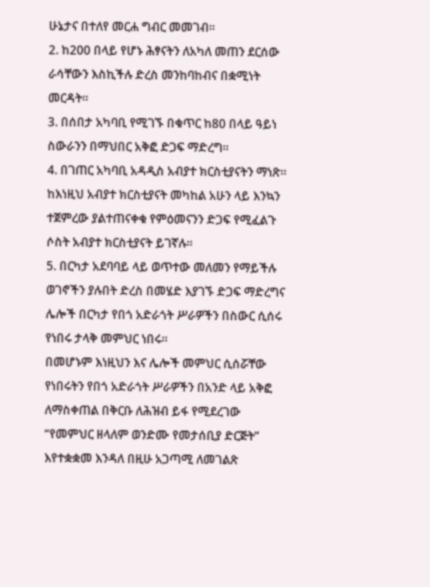ሁኔታና በተለየ መርሐ ግብር መመገብ።
2. ከ200 በላይ የሆኑ ሕፃናትን ለአካለ መጠን ደርሰው ራሳቸውን እስኪችሉ ድረስ መንከባከብና በቋሚነት መርዳት።
3. በሰበታ አካባቢ የሚገኙ በቁጥር ከ80 በላይ ዓይነ ስውራንን በማህበር አቅፎ ድጋፍ ማድረግ።
4. በገጠር አካባቢ አዳዲስ አብያተ ክርስቲያናትን ማነጽ። ከእነዚህ አብያተ ክርስቲያናት መካከል አሁን ላይ እንኳን ተጀምረው ያልተጠናቀቁ የምዕመናንን ድጋፍ የሚፈልጉ ሶስት አብያተ ክርስቲያናት ይገኛሉ።
5. በርካታ አደባባይ ላይ ወጥተው መለመን የማይችሉ ወገኖችን ያሉበት ድረስ በመሄድ እያገኙ ድጋፍ ማድረግና ሌሎች በርካታ የበጎ አድራጎት ሥራዎችን በስውር ሲሰሩ የነበሩ ታላቅ መምህር ነበሩ።
በመሆኑም እነዚህን እና ሌሎች መምህር ሲሰሯቸው የነበሩትን የበጎ አድራጎት ሥራዎችን በአንድ ላይ አቅፎ ለማስቀጠል በቅርቡ ለሕዝብ ይፋ የሚደረገው “የመምህር ዘላለም ወንድሙ የመታሰቢያ ድርጅት” እየተቋቋመ እንዳለ በዚሁ አጋጣሚ ለመገልጽ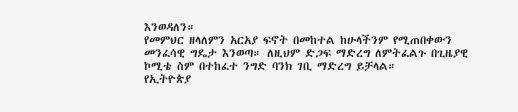እንወዳለን።
የመምህር ዘላለምን አርአያ ፍኖት በመከተል ከሁላችንም የሚጠበቀውን መንፈሳዊ ግዴታ እንወጣ። ለዚህም ድጋፍ ማድረግ ለምትፈልጉ በጊዜያዊ ኮሚቴ ስም በተከፈተ ንግድ ባንክ ገቢ ማድረግ ይቻላል።
የኢትዮጵያ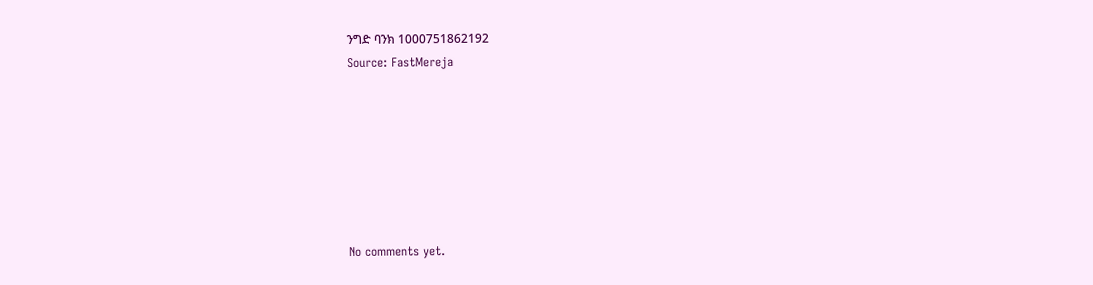ንግድ ባንክ 1000751862192
Source: FastMereja







No comments yet.